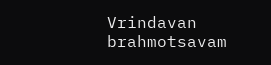Vrindavan brahmotsavam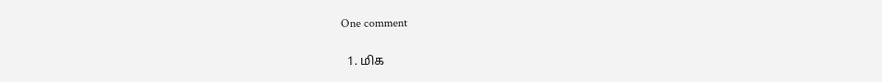One comment

  1. மிக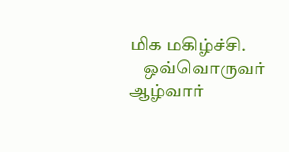மிக மகிழ்ச்சி.
    ஒவ்வொருவர் ஆழ்வார்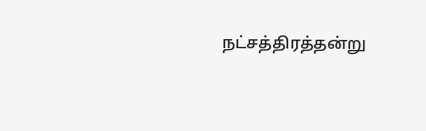நட்சத்திரத்தன்று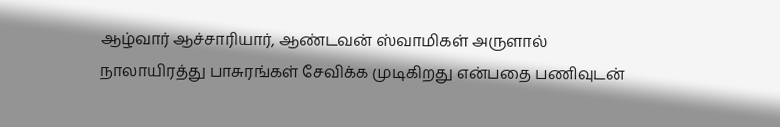ஆழ்வார் ஆச்சாரியார், ஆண்டவன் ஸ்வாமிகள் அருளால் நாலாயிரத்து பாசுரங்கள் சேவிக்க முடிகிறது என்பதை பணிவுடன்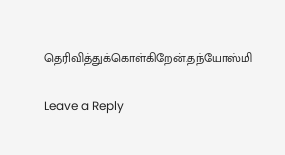தெரிவித்துக்கொள்கிறேன்.தந்யோஸ்மி

Leave a Reply